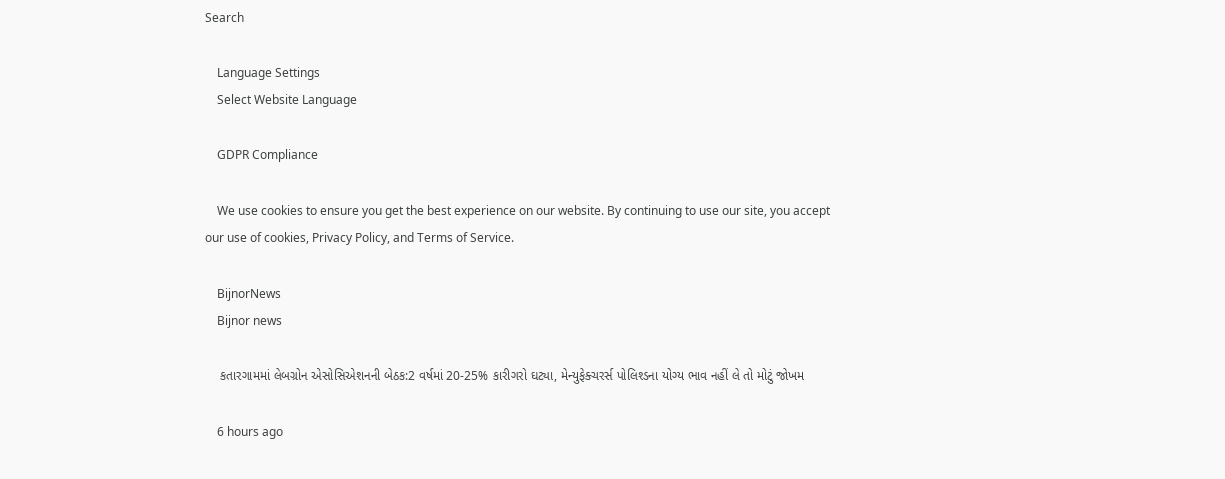Search

    Language Settings
    Select Website Language

    GDPR Compliance

    We use cookies to ensure you get the best experience on our website. By continuing to use our site, you accept our use of cookies, Privacy Policy, and Terms of Service.

    BijnorNews
    Bijnor news

    કતારગામમાં લેબગ્રોન એસોસિએશનની બેઠક:2 વર્ષમાં 20-25% કારીગરો ઘટ્યા, મેન્યુફેક્ચરર્સ પોલિશ્ડના યોગ્ય ભાવ નહીં લે તો મોટું જોખમ

    6 hours ago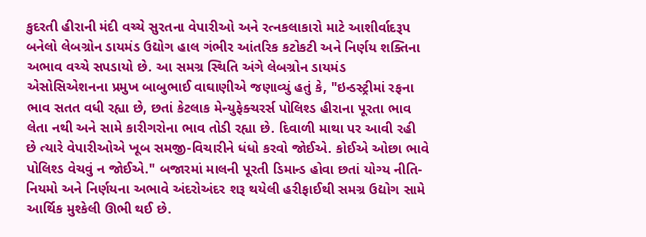કુદરતી હીરાની મંદી વચ્ચે સુરતના વેપારીઓ અને રત્નકલાકારો માટે આશીર્વાદરૂપ બનેલો લેબગ્રોન ડાયમંડ ઉદ્યોગ હાલ ગંભીર આંતરિક કટોકટી અને નિર્ણય શક્તિના અભાવ વચ્ચે સપડાયો છે. આ સમગ્ર સ્થિતિ અંગે લેબગ્રોન ડાયમંડ એસોસિએશનના પ્રમુખ બાબુભાઈ વાઘાણીએ જણાવ્યું હતું કે, "ઇન્ડસ્ટ્રીમાં રફના ભાવ સતત વધી રહ્યા છે, છતાં કેટલાક મેન્યુફેક્ચરર્સ પોલિશ્ડ હીરાના પૂરતા ભાવ લેતા નથી અને સામે કારીગરોના ભાવ તોડી રહ્યા છે. દિવાળી માથા પર આવી રહી છે ત્યારે વેપારીઓએ ખૂબ સમજી-વિચારીને ધંધો કરવો જોઈએ. કોઈએ ઓછા ભાવે પોલિશ્ડ વેચવું ન જોઈએ." બજારમાં માલની પૂરતી ડિમાન્ડ હોવા છતાં યોગ્ય નીતિ-નિયમો અને નિર્ણયના અભાવે અંદરોઅંદર શરૂ થયેલી હરીફાઈથી સમગ્ર ઉદ્યોગ સામે આર્થિક મુશ્કેલી ઊભી થઈ છે.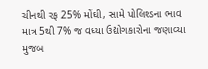ચીનથી રફ 25% મોંઘી, સામે પોલિશ્ડના ભાવ માત્ર 5થી 7% જ વધ્યા ઉદ્યોગકારોના જણાવ્યા મુજબ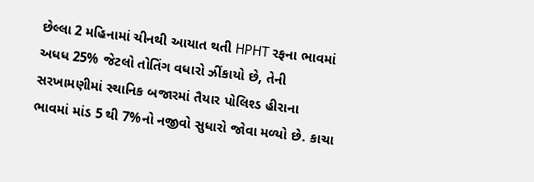છેલ્લા 2 મહિનામાં ચીનથી આયાત થતી HPHT રફના ભાવમાં અધધ 25% જેટલો તોતિંગ વધારો ઝીંકાયો છે, તેની સરખામણીમાં સ્થાનિક બજારમાં તૈયાર પોલિશ્ડ હીરાના ભાવમાં માંડ 5 થી 7%નો નજીવો સુધારો જોવા મળ્યો છે. કાચા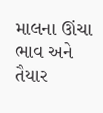માલના ઊંચા ભાવ અને તૈયાર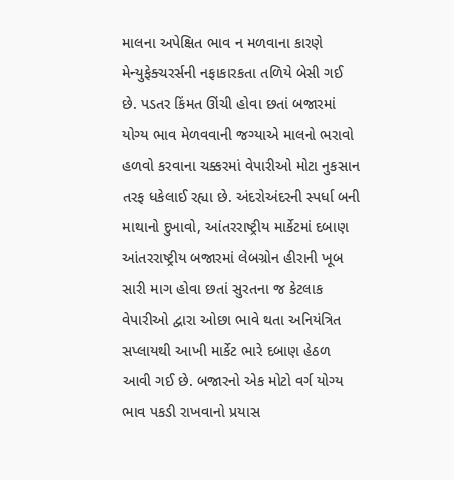માલના અપેક્ષિત ભાવ ન મળવાના કારણે મેન્યુફેક્ચરર્સની નફાકારકતા તળિયે બેસી ગઈ છે. પડતર કિંમત ઊંચી હોવા છતાં બજારમાં યોગ્ય ભાવ મેળવવાની જગ્યાએ માલનો ભરાવો હળવો કરવાના ચક્કરમાં વેપારીઓ મોટા નુકસાન તરફ ધકેલાઈ રહ્યા છે. અંદરોઅંદરની સ્પર્ધા બની માથાનો દુખાવો, આંતરરાષ્ટ્રીય માર્કેટમાં દબાણ આંતરરાષ્ટ્રીય બજારમાં લેબગ્રોન હીરાની ખૂબ સારી માગ હોવા છતાં સુરતના જ કેટલાક વેપારીઓ દ્વારા ઓછા ભાવે થતા અનિયંત્રિત સપ્લાયથી આખી માર્કેટ ભારે દબાણ હેઠળ આવી ગઈ છે. બજારનો એક મોટો વર્ગ યોગ્ય ભાવ પકડી રાખવાનો પ્રયાસ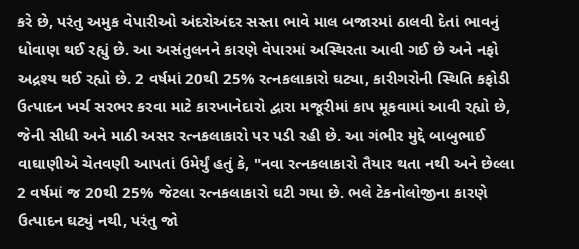કરે છે, પરંતુ અમુક વેપારીઓ અંદરોઅંદર સસ્તા ભાવે માલ બજારમાં ઠાલવી દેતાં ભાવનું ધોવાણ થઈ રહ્યું છે. આ અસંતુલનને કારણે વેપારમાં અસ્થિરતા આવી ગઈ છે અને નફો અદ્રશ્ય થઈ રહ્યો છે. 2 વર્ષમાં 20થી 25% રત્નકલાકારો ઘટ્યા, કારીગરોની સ્થિતિ કફોડી ઉત્પાદન ખર્ચ સરભર કરવા માટે કારખાનેદારો દ્વારા મજૂરીમાં કાપ મૂકવામાં આવી રહ્યો છે, જેની સીધી અને માઠી અસર રત્નકલાકારો પર પડી રહી છે. આ ગંભીર મુદ્દે બાબુભાઈ વાઘાણીએ ચેતવણી આપતાં ઉમેર્યું હતું કે, "નવા રત્નકલાકારો તૈયાર થતા નથી અને છેલ્લા 2 વર્ષમાં જ 20થી 25% જેટલા રત્નકલાકારો ઘટી ગયા છે. ભલે ટેકનોલોજીના કારણે ઉત્પાદન ઘટ્યું નથી, પરંતુ જો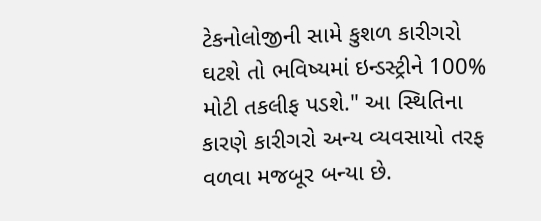ટેકનોલોજીની સામે કુશળ કારીગરો ઘટશે તો ભવિષ્યમાં ઇન્ડસ્ટ્રીને 100% મોટી તકલીફ પડશે." આ સ્થિતિના કારણે કારીગરો અન્ય વ્યવસાયો તરફ વળવા મજબૂર બન્યા છે.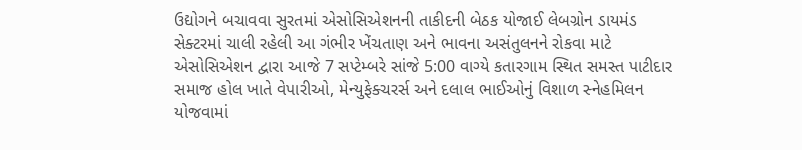ઉદ્યોગને બચાવવા સુરતમાં એસોસિએશનની તાકીદની બેઠક યોજાઈ લેબગ્રોન ડાયમંડ સેક્ટરમાં ચાલી રહેલી આ ગંભીર ખેંચતાણ અને ભાવના અસંતુલનને રોકવા માટે એસોસિએશન દ્વારા આજે 7 સપ્ટેમ્બરે સાંજે 5:00 વાગ્યે કતારગામ સ્થિત સમસ્ત પાટીદાર સમાજ હોલ ખાતે વેપારીઓ, મેન્યુફેક્ચરર્સ અને દલાલ ભાઈઓનું વિશાળ સ્નેહમિલન યોજવામાં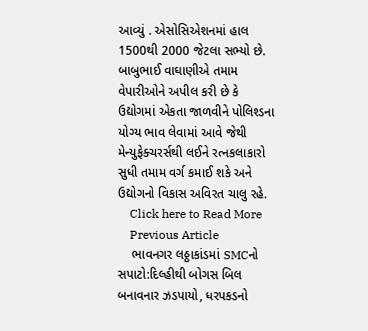આવ્યું . એસોસિએશનમાં હાલ 1500થી 2000 જેટલા સભ્યો છે. બાબુભાઈ વાઘાણીએ તમામ વેપારીઓને અપીલ કરી છે કે ઉદ્યોગમાં એકતા જાળવીને પોલિશ્ડના યોગ્ય ભાવ લેવામાં આવે જેથી મેન્યુફેક્ચરર્સથી લઈને રત્નકલાકારો સુધી તમામ વર્ગ કમાઈ શકે અને ઉદ્યોગનો વિકાસ અવિરત ચાલુ રહે.
    Click here to Read More
    Previous Article
    ભાવનગર લઠ્ઠાકાંડમાં SMCનો સપાટો:દિલ્હીથી બોગસ બિલ બનાવનાર ઝડપાયો, ધરપકડનો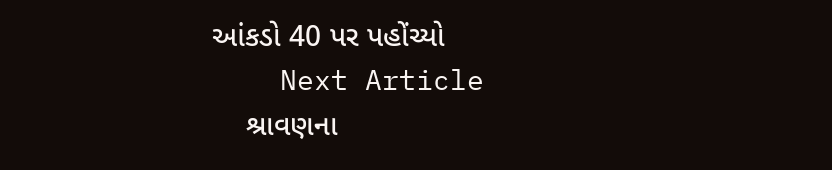આંકડો 40 પર પહોંચ્યો
    Next Article
    શ્રાવણના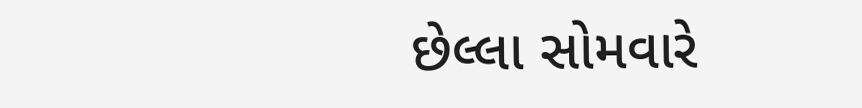છેલ્લા સોમવારે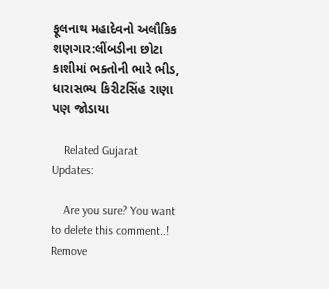ફૂલનાથ મહાદેવનો અલૌકિક શણગાર:લીંબડીના છોટા કાશીમાં ભક્તોની ભારે ભીડ, ધારાસભ્ય કિરીટસિંહ રાણા પણ જોડાયા

    Related Gujarat Updates:

    Are you sure? You want to delete this comment..! Remove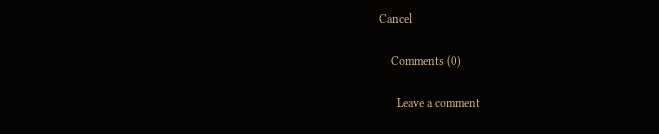Cancel

    Comments (0)

      Leave a comment